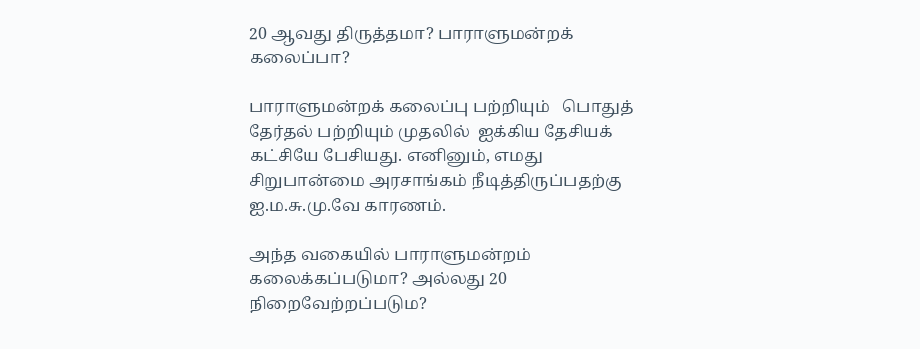20 ஆவது திருத்தமா? பாராளுமன்றக் கலைப்பா?

பாராளுமன்றக் கலைப்பு பற்றியும்   பொதுத் தேர்தல் பற்றியும் முதலில்  ஐக்கிய தேசியக் கட்சியே பேசியது. எனினும், எமது சிறுபான்மை அரசாங்கம் நீடித்திருப்பதற்கு ஐ.ம.சு.மு.வே காரணம்.

அந்த வகையில் பாராளுமன்றம் கலைக்கப்படுமா? அல்லது 20 நிறைவேற்றப்படும?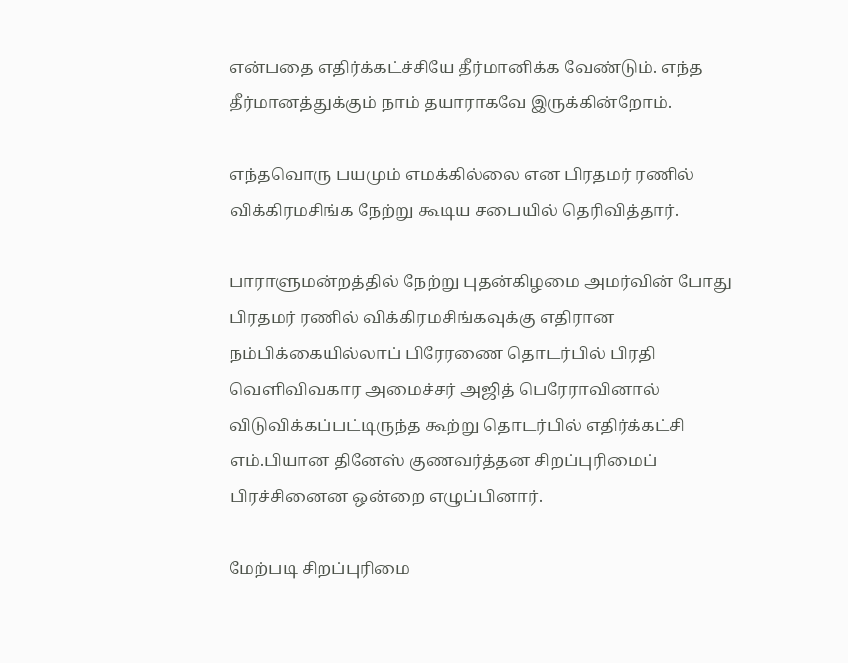என்பதை எதிர்க்கட்ச்சியே தீர்மானிக்க வேண்டும். எந்த தீர்மானத்துக்கும் நாம் தயாராகவே இருக்கின்றோம்.

எந்தவொரு பயமும் எமக்கில்லை என பிரதமர் ரணில் விக்கிரமசிங்க நேற்று கூடிய சபையில் தெரிவித்தார்.

பாராளுமன்றத்தில் நேற்று புதன்கிழமை அமர்வின் போது பிரதமர் ரணில் விக்கிரமசிங்கவுக்கு எதிரான நம்பிக்கையில்லாப் பிரேரணை தொடர்பில் பிரதி வெளிவிவகார அமைச்சர் அஜித் பெரேராவினால் விடுவிக்கப்பட்டிருந்த கூற்று தொடர்பில் எதிர்க்கட்சி எம்.பியான தினேஸ் குணவர்த்தன சிறப்புரிமைப் பிரச்சினைன ஒன்றை எழுப்பினார்.

மேற்படி சிறப்புரிமை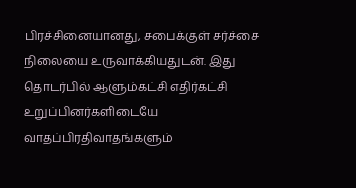பிரச்சினையானது, சபைக்குள் சர்ச்சை நிலையை உருவாக்கியதுடன். இது தொடர்பில் ஆளும்கட்சி எதிர்கட்சி உறுப்பினர்களிடையே வாதப்பிரதிவாதங்களும்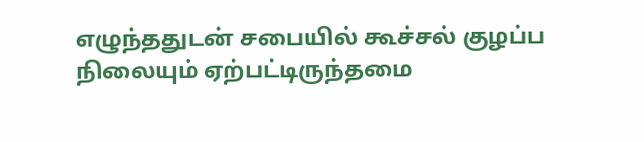எழுந்ததுடன் சபையில் கூச்சல் குழப்ப நிலையும் ஏற்பட்டிருந்தமை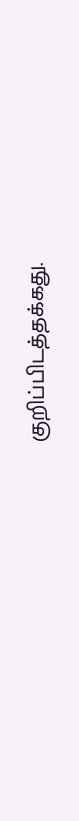குறிப்பிடத்தக்கது.